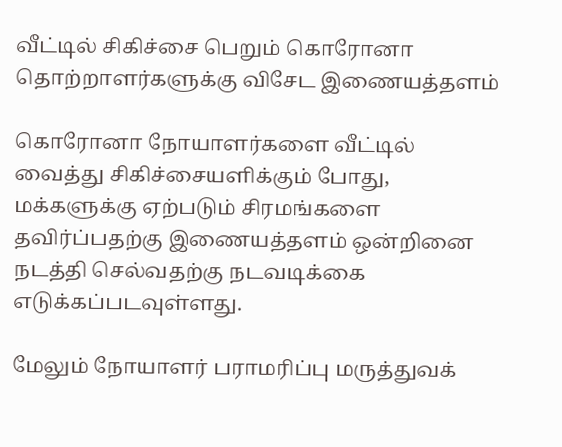வீட்டில் சிகிச்சை பெறும் கொரோனா தொற்றாளர்களுக்கு விசேட இணையத்தளம்

கொரோனா நோயாளர்களை வீட்டில் வைத்து சிகிச்சையளிக்கும் போது, மக்களுக்கு ஏற்படும் சிரமங்களை தவிர்ப்பதற்கு இணையத்தளம் ஒன்றினை நடத்தி செல்வதற்கு நடவடிக்கை எடுக்கப்படவுள்ளது.

மேலும் நோயாளர் பராமரிப்பு மருத்துவக்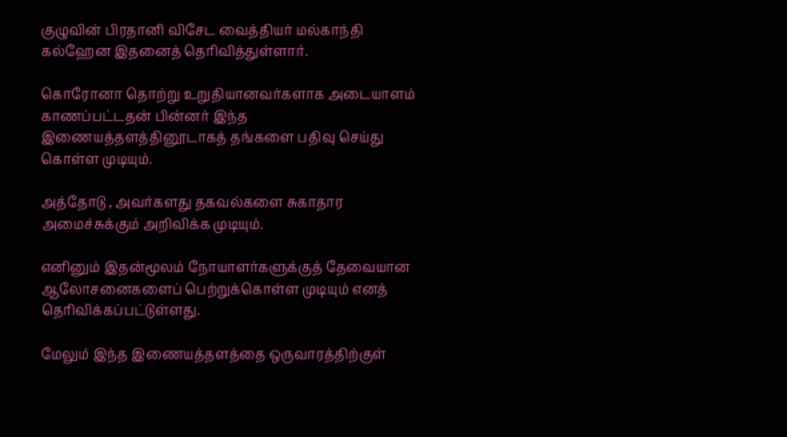குழுவின் பிரதானி விசேட வைத்தியர் மல்காந்தி கல்ஹேன இதனைத் தெரிவித்துள்ளார்.

கொரோனா தொற்று உறுதியானவர்களாக அடையாளம் காணப்பட்டதன் பின்னர் இந்த இணையத்தளத்தினூடாகத் தங்களை பதிவு செய்து கொள்ள முடியும்.

அத்தோடு , அவர்களது தகவல்களை சுகாதார அமைச்சுக்கும் அறிவிக்க முடியும்.

எனினும் இதன்மூலம் நோயாளர்களுக்குத் தேவையான ஆலோசனைகளைப் பெற்றுக்கொள்ள முடியும் எனத் தெரிவிக்கப்பட்டுள்ளது.

மேலும் இந்த இணையத்தளத்தை ஒருவாரத்திற்குள்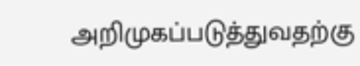அறிமுகப்படுத்துவதற்கு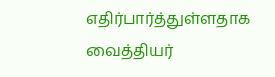எதிர்பார்த்துள்ளதாக வைத்தியர்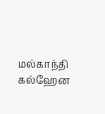மல்காந்தி கல்ஹேன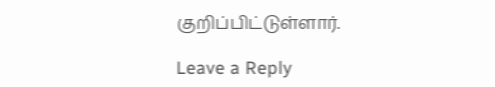குறிப்பிட்டுள்ளார்.

Leave a Reply